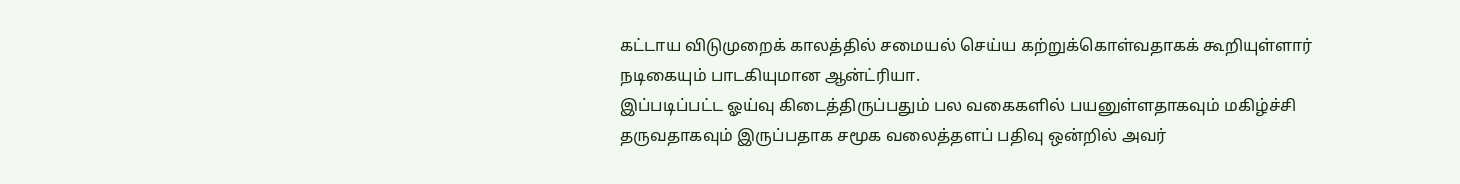கட்டாய விடுமுறைக் காலத்தில் சமையல் செய்ய கற்றுக்கொள்வதாகக் கூறியுள்ளார் நடிகையும் பாடகியுமான ஆன்ட்ரியா.
இப்படிப்பட்ட ஓய்வு கிடைத்திருப்பதும் பல வகைகளில் பயனுள்ளதாகவும் மகிழ்ச்சி தருவதாகவும் இருப்பதாக சமூக வலைத்தளப் பதிவு ஒன்றில் அவர்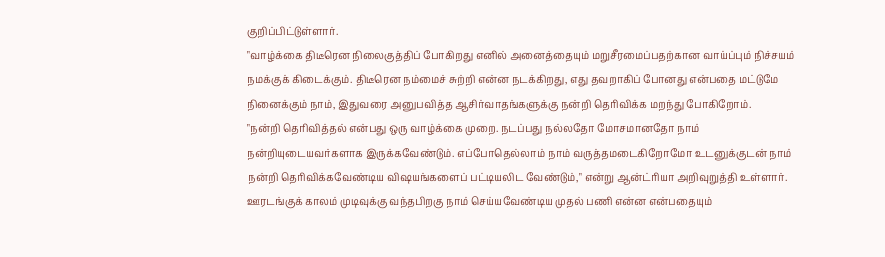குறிப்பிட்டுள்ளார்.
"வாழ்க்கை திடீரென நிலைகுத்திப் போகிறது எனில் அனைத்தையும் மறுசீரமைப்பதற்கான வாய்ப்பும் நிச்சயம் நமக்குக் கிடைக்கும். திடீரென நம்மைச் சுற்றி என்ன நடக்கிறது, எது தவறாகிப் போனது என்பதை மட்டுமே நினைக்கும் நாம், இதுவரை அனுபவித்த ஆசிர்வாதங்களுக்கு நன்றி தெரிவிக்க மறந்து போகிறோம்.
"நன்றி தெரிவித்தல் என்பது ஒரு வாழ்க்கை முறை. நடப்பது நல்லதோ மோசமானதோ நாம் நன்றியுடையவர்களாக இருக்கவேண்டும். எப்போதெல்லாம் நாம் வருத்தமடைகிறோமோ உடனுக்குடன் நாம் நன்றி தெரிவிக்கவேண்டிய விஷயங்களைப் பட்டியலிட வேண்டும்," என்று ஆன்ட்ரியா அறிவுறுத்தி உள்ளார்.
ஊரடங்குக் காலம் முடிவுக்கு வந்தபிறகு நாம் செய்யவேண்டிய முதல் பணி என்ன என்பதையும்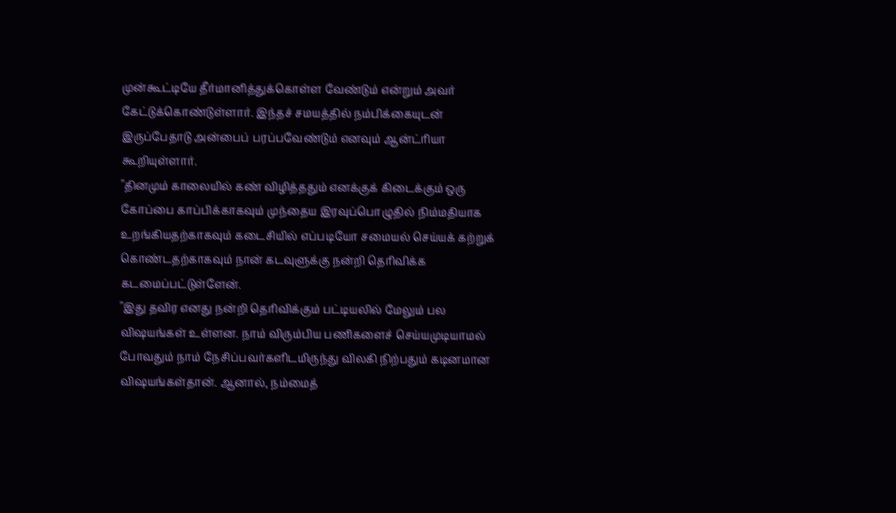முன்கூட்டியே தீர்மானித்துக்கொள்ள வேண்டும் என்றும் அவர் கேட்டுக்கொண்டுள்ளார். இந்தச் சமயத்தில் நம்பிக்கையுடன் இருப்பேதாடு அன்பைப் பரப்பவேண்டும் எனவும் ஆன்ட்ரியா கூறியுள்ளார்.
"தினமும் காலையில் கண் விழித்ததும் எனக்குக் கிடைக்கும் ஒரு கோப்பை காப்பிக்காகவும் முந்தைய இரவுப்பொழுதில் நிம்மதியாக உறங்கியதற்காகவும் கடைசியில் எப்படியோ சமையல் செய்யக் கற்றுக் கொண்டதற்காகவும் நான் கடவுளுக்கு நன்றி தெரிவிக்க கடமைப்பட்டுள்ளேன்.
"இது தவிர எனது நன்றி தெரிவிக்கும் பட்டியலில் மேலும் பல விஷயங்கள் உள்ளன. நாம் விரும்பிய பணிகளைச் செய்யமுடியாமல் போவதும் நாம் நேசிப்பவர்களிடமிருந்து விலகி நிற்பதும் கடினமான விஷயங்கள்தான். ஆனால், நம்மைத்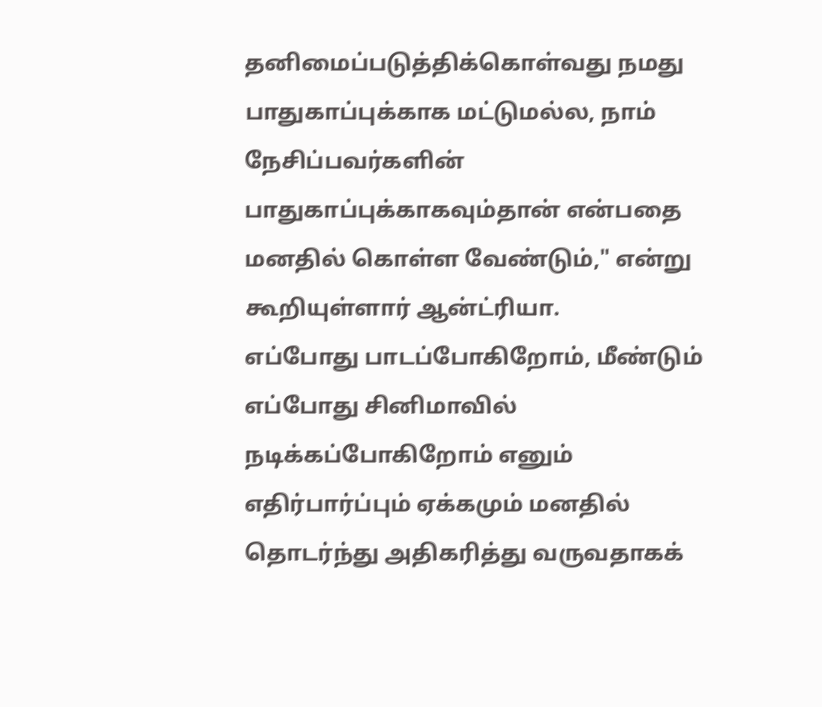தனிமைப்படுத்திக்கொள்வது நமது பாதுகாப்புக்காக மட்டுமல்ல, நாம் நேசிப்பவர்களின் பாதுகாப்புக்காகவும்தான் என்பதை மனதில் கொள்ள வேண்டும்," என்று கூறியுள்ளார் ஆன்ட்ரியா.
எப்போது பாடப்போகிறோம், மீண்டும் எப்போது சினிமாவில் நடிக்கப்போகிறோம் எனும் எதிர்பார்ப்பும் ஏக்கமும் மனதில் தொடர்ந்து அதிகரித்து வருவதாகக்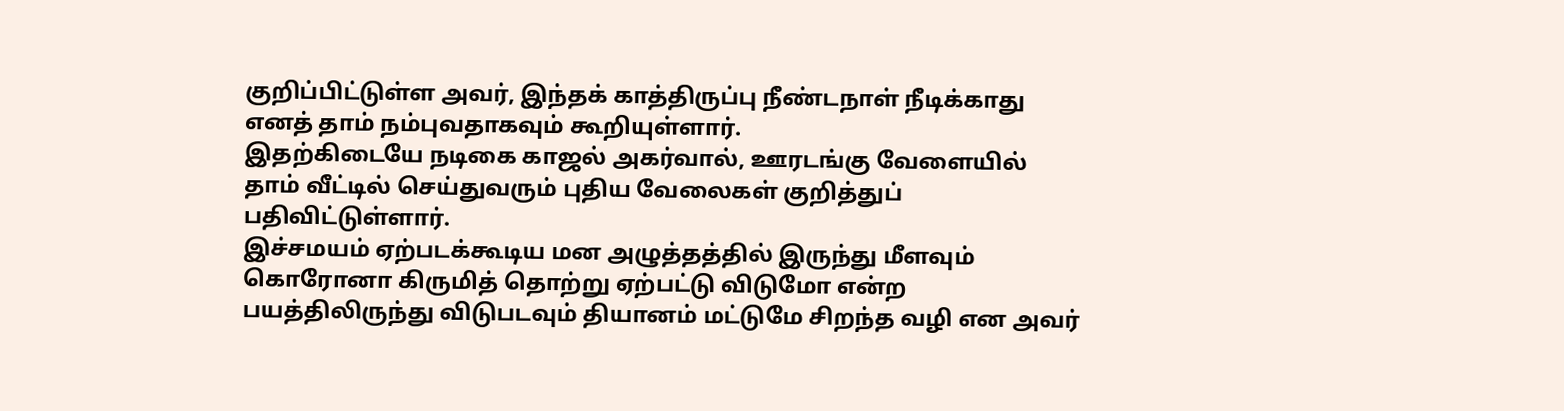குறிப்பிட்டுள்ள அவர், இந்தக் காத்திருப்பு நீண்டநாள் நீடிக்காது எனத் தாம் நம்புவதாகவும் கூறியுள்ளார்.
இதற்கிடையே நடிகை காஜல் அகர்வால், ஊரடங்கு வேளையில் தாம் வீட்டில் செய்துவரும் புதிய வேலைகள் குறித்துப் பதிவிட்டுள்ளார்.
இச்சமயம் ஏற்படக்கூடிய மன அழுத்தத்தில் இருந்து மீளவும் கொரோனா கிருமித் தொற்று ஏற்பட்டு விடுமோ என்ற பயத்திலிருந்து விடுபடவும் தியானம் மட்டுமே சிறந்த வழி என அவர்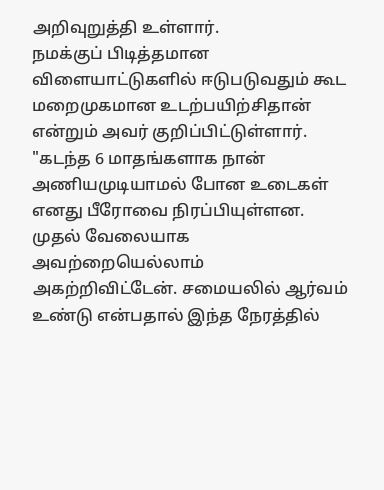அறிவுறுத்தி உள்ளார்.
நமக்குப் பிடித்தமான விளையாட்டுகளில் ஈடுபடுவதும் கூட மறைமுகமான உடற்பயிற்சிதான் என்றும் அவர் குறிப்பிட்டுள்ளார்.
"கடந்த 6 மாதங்களாக நான் அணியமுடியாமல் போன உடைகள் எனது பீரோவை நிரப்பியுள்ளன. முதல் வேலையாக அவற்றையெல்லாம் அகற்றிவிட்டேன். சமையலில் ஆர்வம் உண்டு என்பதால் இந்த நேரத்தில்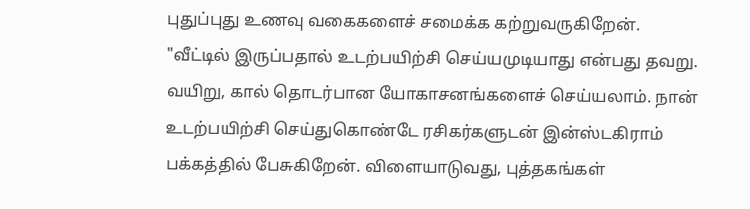புதுப்புது உணவு வகைகளைச் சமைக்க கற்றுவருகிறேன்.
"வீட்டில் இருப்பதால் உடற்பயிற்சி செய்யமுடியாது என்பது தவறு. வயிறு, கால் தொடர்பான யோகாசனங்களைச் செய்யலாம். நான் உடற்பயிற்சி செய்துகொண்டே ரசிகர்களுடன் இன்ஸ்டகிராம் பக்கத்தில் பேசுகிறேன். விளையாடுவது, புத்தகங்கள்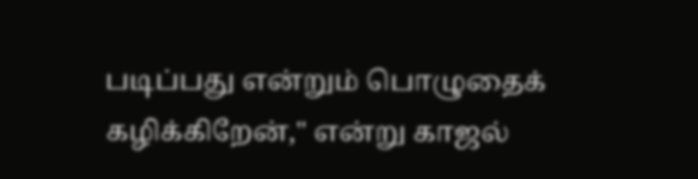படிப்பது என்றும் பொழுதைக் கழிக்கிறேன்," என்று காஜல்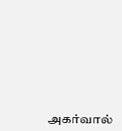அகர்வால்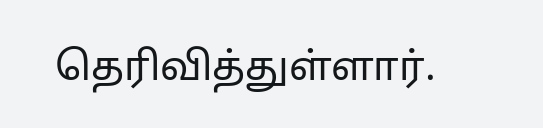தெரிவித்துள்ளார்.